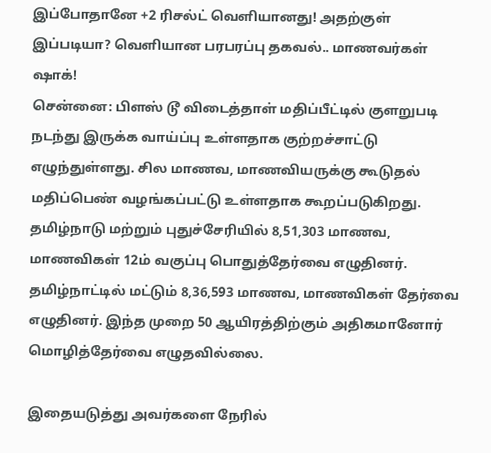இப்போதானே +2 ரிசல்ட் வெளியானது! அதற்குள் இப்படியா? வெளியான பரபரப்பு தகவல்.. மாணவர்கள் ஷாக்!
சென்னை: பிளஸ் டூ விடைத்தாள் மதிப்பீட்டில் குளறுபடி நடந்து இருக்க வாய்ப்பு உள்ளதாக குற்றச்சாட்டு எழுந்துள்ளது. சில மாணவ, மாணவியருக்கு கூடுதல் மதிப்பெண் வழங்கப்பட்டு உள்ளதாக கூறப்படுகிறது.
தமிழ்நாடு மற்றும் புதுச்சேரியில் 8,51,303 மாணவ, மாணவிகள் 12ம் வகுப்பு பொதுத்தேர்வை எழுதினர். தமிழ்நாட்டில் மட்டும் 8,36,593 மாணவ, மாணவிகள் தேர்வை எழுதினர். இந்த முறை 50 ஆயிரத்திற்கும் அதிகமானோர் மொழித்தேர்வை எழுதவில்லை.

இதையடுத்து அவர்களை நேரில்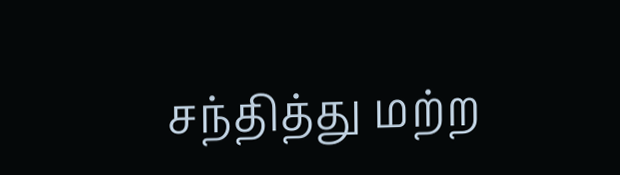சந்தித்து மற்ற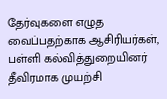தேர்வுகளை எழுத வைப்பதற்காக ஆசிரியர்கள், பள்ளி கல்வித்துறையினர் தீவிரமாக முயற்சி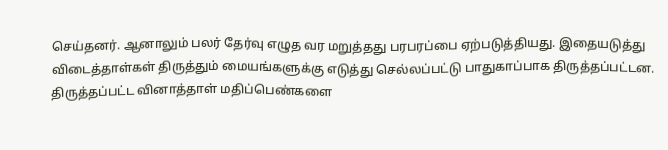செய்தனர். ஆனாலும் பலர் தேர்வு எழுத வர மறுத்தது பரபரப்பை ஏற்படுத்தியது. இதையடுத்து விடைத்தாள்கள் திருத்தும் மையங்களுக்கு எடுத்து செல்லப்பட்டு பாதுகாப்பாக திருத்தப்பட்டன.
திருத்தப்பட்ட வினாத்தாள் மதிப்பெண்களை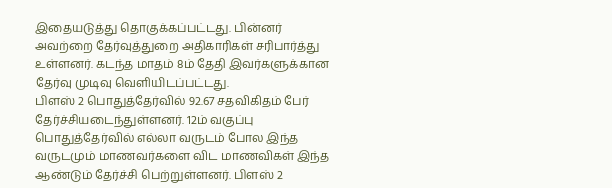இதையடுத்து தொகுக்கப்பட்டது. பின்னர் அவற்றை தேர்வுத்துறை அதிகாரிகள் சரிபார்த்து உள்ளனர். கடந்த மாதம் 8ம் தேதி இவர்களுக்கான தேர்வு முடிவு வெளியிடப்பட்டது.
பிளஸ் 2 பொதுத்தேர்வில் 92.67 சதவிகிதம் பேர் தேர்ச்சியடைந்துள்ளனர். 12ம் வகுப்பு பொதுத்தேர்வில் எல்லா வருடம் போல இந்த வருடமும் மாணவர்களை விட மாணவிகள் இந்த ஆண்டும் தேர்ச்சி பெற்றுள்ளனர். பிளஸ் 2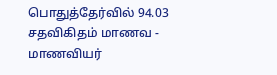பொதுத்தேர்வில் 94.03 சதவிகிதம் மாணவ - மாணவியர்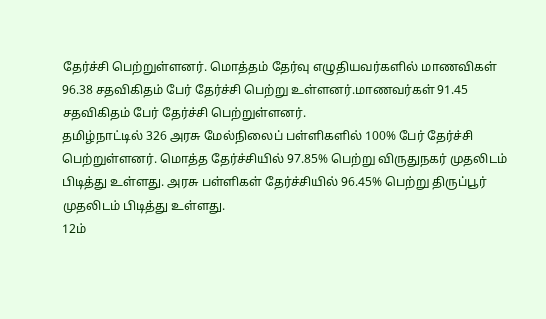தேர்ச்சி பெற்றுள்ளனர். மொத்தம் தேர்வு எழுதியவர்களில் மாணவிகள் 96.38 சதவிகிதம் பேர் தேர்ச்சி பெற்று உள்ளனர்.மாணவர்கள் 91.45 சதவிகிதம் பேர் தேர்ச்சி பெற்றுள்ளனர்.
தமிழ்நாட்டில் 326 அரசு மேல்நிலைப் பள்ளிகளில் 100% பேர் தேர்ச்சி பெற்றுள்ளனர். மொத்த தேர்ச்சியில் 97.85% பெற்று விருதுநகர் முதலிடம் பிடித்து உள்ளது. அரசு பள்ளிகள் தேர்ச்சியில் 96.45% பெற்று திருப்பூர் முதலிடம் பிடித்து உள்ளது.
12ம்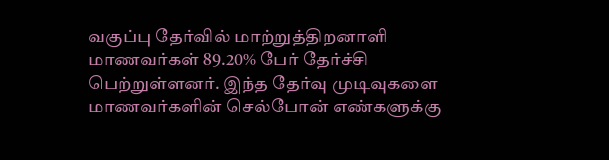வகுப்பு தேர்வில் மாற்றுத்திறனாளி மாணவர்கள் 89.20% பேர் தேர்ச்சி பெற்றுள்ளனர். இந்த தேர்வு முடிவுகளை மாணவர்களின் செல்போன் எண்களுக்கு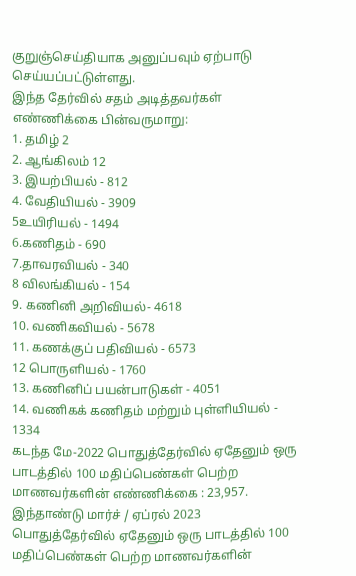குறுஞ்செய்தியாக அனுப்பவும் ஏற்பாடு செய்யப்பட்டுள்ளது.
இந்த தேர்வில் சதம் அடித்தவர்கள் எண்ணிக்கை பின்வருமாறு:
1. தமிழ் 2
2. ஆங்கிலம் 12
3. இயற்பியல் - 812
4. வேதியியல் - 3909
5உயிரியல் - 1494
6.கணிதம் - 690
7.தாவரவியல் - 340
8 விலங்கியல் - 154
9. கணினி அறிவியல்- 4618
10. வணிகவியல் - 5678
11. கணக்குப் பதிவியல் - 6573
12 பொருளியல் - 1760
13. கணினிப் பயன்பாடுகள் - 4051
14. வணிகக் கணிதம் மற்றும் புள்ளியியல் - 1334
கடந்த மே-2022 பொதுத்தேர்வில் ஏதேனும் ஒரு பாடத்தில் 100 மதிப்பெண்கள் பெற்ற மாணவர்களின் எண்ணிக்கை : 23,957. இந்தாண்டு மார்ச் / ஏப்ரல் 2023 பொதுத்தேர்வில் ஏதேனும் ஒரு பாடத்தில் 100 மதிப்பெண்கள் பெற்ற மாணவர்களின்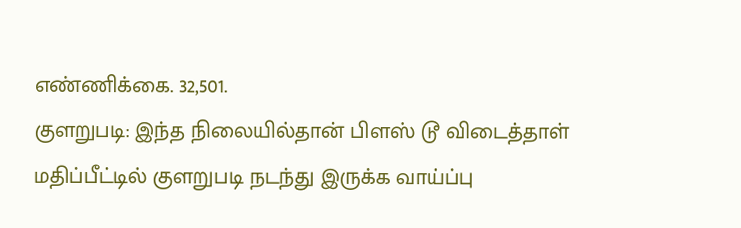எண்ணிக்கை. 32,501.
குளறுபடி: இந்த நிலையில்தான் பிளஸ் டூ விடைத்தாள் மதிப்பீட்டில் குளறுபடி நடந்து இருக்க வாய்ப்பு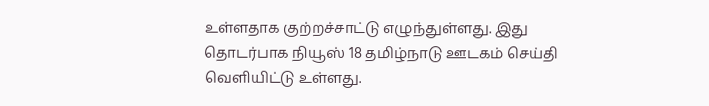உள்ளதாக குற்றச்சாட்டு எழுந்துள்ளது. இது தொடர்பாக நியூஸ் 18 தமிழ்நாடு ஊடகம் செய்தி வெளியிட்டு உள்ளது.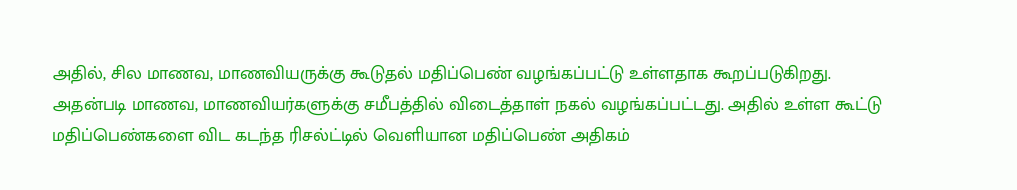அதில், சில மாணவ, மாணவியருக்கு கூடுதல் மதிப்பெண் வழங்கப்பட்டு உள்ளதாக கூறப்படுகிறது.
அதன்படி மாணவ, மாணவியர்களுக்கு சமீபத்தில் விடைத்தாள் நகல் வழங்கப்பட்டது. அதில் உள்ள கூட்டு மதிப்பெண்களை விட கடந்த ரிசல்ட்டில் வெளியான மதிப்பெண் அதிகம்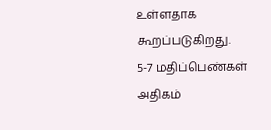உள்ளதாக கூறப்படுகிறது. 5-7 மதிப்பெண்கள் அதிகம்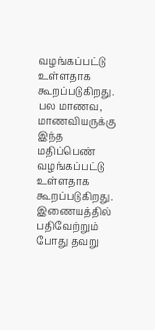வழங்கப்பட்டு உள்ளதாக கூறப்படுகிறது. பல மாணவ, மாணவியருக்கு இந்த மதிப்பெண் வழங்கப்பட்டு உள்ளதாக கூறப்படுகிறது.
இணையத்தில் பதிவேற்றும் போது தவறு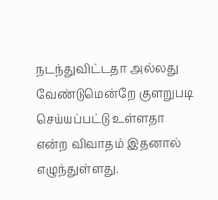நடந்துவிட்டதா அல்லது வேண்டுமென்றே குளறுபடி செய்யப்பட்டு உள்ளதா என்ற விவாதம் இதனால் எழுந்துள்ளது.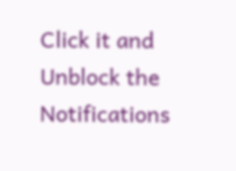Click it and Unblock the Notifications